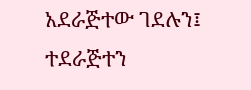አደራጅተው ገደሉን፤ ተደራጅተን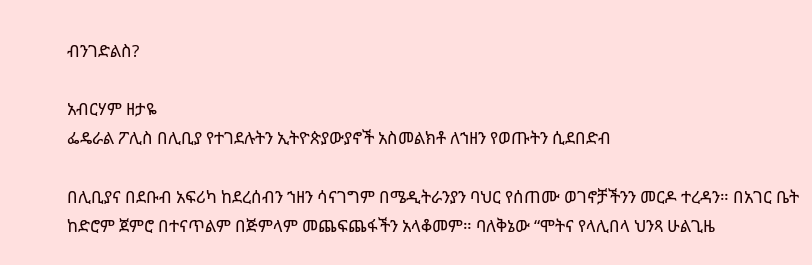ብንገድልስ?

አብርሃም ዘታዬ
ፌዴራል ፖሊስ በሊቢያ የተገደሉትን ኢትዮጵያውያኖች አስመልክቶ ለኀዘን የወጡትን ሲደበድብ

በሊቢያና በደቡብ አፍሪካ ከደረሰብን ኀዘን ሳናገግም በሜዲትራንያን ባህር የሰጠሙ ወገኖቻችንን መርዶ ተረዳን። በአገር ቤት ከድሮም ጀምሮ በተናጥልም በጅምላም መጨፍጨፋችን አላቆመም። ባለቅኔው “ሞትና የላሊበላ ህንጻ ሁልጊዜ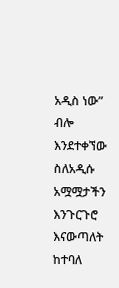አዲስ ነው” ብሎ እንደተቀኘው ስለአዲሱ አሟሟታችን እንጉርጉሮ እናውጣለት ከተባለ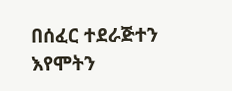በሰፈር ተደራጅተን እየሞትን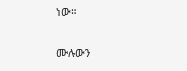ነው።

ሙሉውን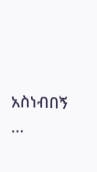አስነብበኝ …